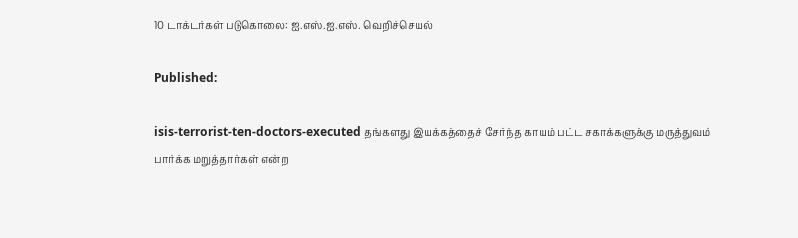10 டாக்டர்கள் படுகொலை: ஐ.எஸ்.ஐ.எஸ். வெறிச்செயல்

Published:

isis-terrorist-ten-doctors-executed தங்களது இயக்கத்தைச் சேர்ந்த காயம் பட்ட சகாக்களுக்கு மருத்துவம் பார்க்க மறுத்தார்கள் என்ற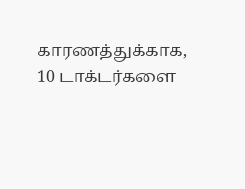காரணத்துக்காக, 10 டாக்டர்களை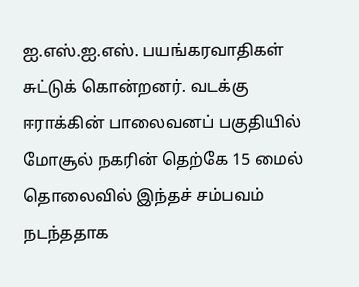ஐ.எஸ்.ஐ.எஸ். பயங்கரவாதிகள் சுட்டுக் கொன்றனர். வடக்கு ஈராக்கின் பாலைவனப் பகுதியில் மோசூல் நகரின் தெற்கே 15 மைல் தொலைவில் இந்தச் சம்பவம் நடந்ததாக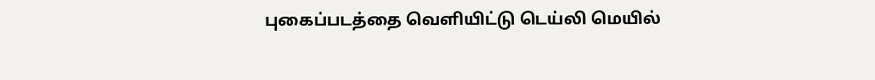புகைப்படத்தை வெளியிட்டு டெய்லி மெயில்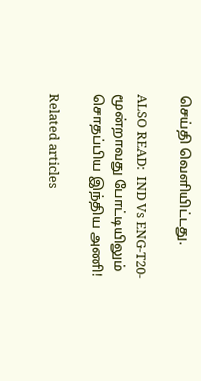செய்தி வெளியிட்டது.

ALSO READ:  IND Vs ENG-T20-மூன்றாவது போட்டியிலும் சொதப்பிய இந்திய அணி!

Related articles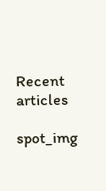Recent articles

spot_img